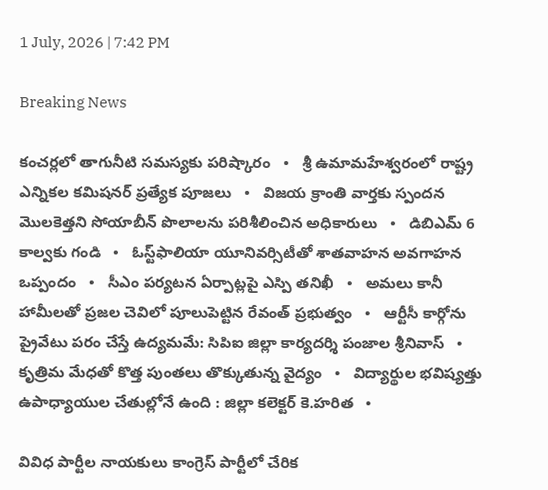1 July, 2026 | 7:42 PM

Breaking News

కంచర్లలో తాగునీటి సమస్యకు పరిష్కారం   •   శ్రీ ఉమామహేశ్వరంలో రాష్ట్ర ఎన్నికల కమిషనర్ ప్రత్యేక పూజలు   •   విజయ క్రాంతి వార్తకు స్పందన మొలకెత్తని సోయాబీన్ పొలాలను పరిశీలించిన అధికారులు   •   డిబిఎమ్ 6 కాల్వకు గండి   •   ఓస్ట్‌ఫాలియా యూనివర్సిటీతో శాతవాహన అవగాహన ఒప్పందం   •   సీఎం పర్యటన ఏర్పాట్లపై ఎస్పి తనిఖీ   •   అమలు కానీ హామీలతో ప్రజల చెవిలో పూలుపెట్టిన రేవంత్ ప్రభుత్వం   •   ఆర్టీసీ కార్గోను ప్రైవేటు పరం చేస్తే ఉద్యమమే: సిపిఐ జిల్లా కార్యదర్శి పంజాల శ్రీనివాస్   •   కృత్రిమ మేధతో కొత్త పుంతలు తొక్కుతున్న వైద్యం   •   విద్యార్థుల భవిష్యత్తు ఉపాధ్యాయుల చేతుల్లోనే ఉంది : జిల్లా కలెక్టర్ కె.హరిత   •

వివిధ పార్టీల నాయకులు కాంగ్రెస్ పార్టీలో చేరిక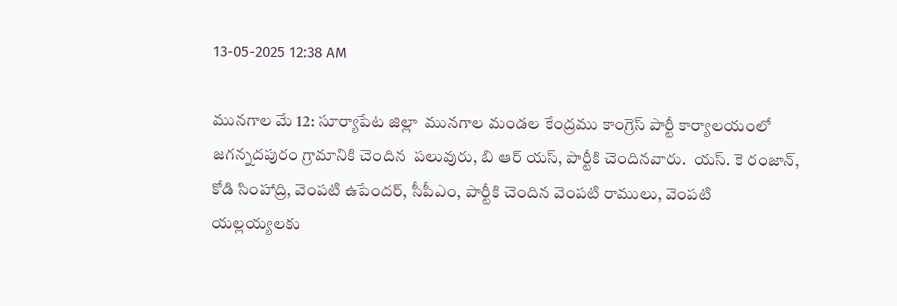13-05-2025 12:38 AM

మునగాల మే 12: సూర్యాపేట జిల్లా  మునగాల మండల కేంద్రము కాంగ్రెస్ పార్టీ కార్యాలయంలో జగన్నదపురం గ్రామానికి చెందిన  పలువురు, బి ఆర్ యస్, పార్టీకి చెందినవారు.  యస్. కె రంజాన్, కోడి సింహాద్రి, వెంపటి ఉపేందర్, సీపీఎం, పార్టీకి చెందిన వెంపటి రాములు, వెంపటి యల్లయ్యలకు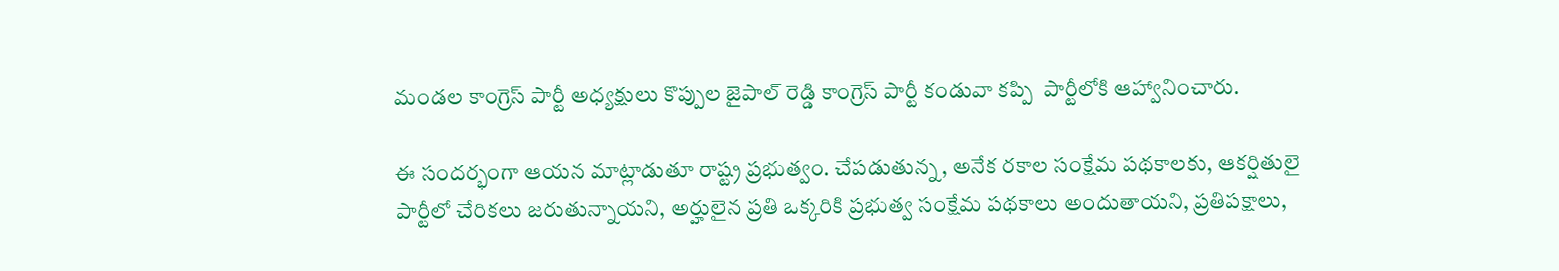మండల కాంగ్రెస్ పార్టీ అధ్యక్షులు కొప్పుల జైపాల్ రెడ్డి కాంగ్రెస్ పార్టీ కండువా కప్పి  పార్టీలోకి ఆహ్వానించారు.

ఈ సందర్భంగా ఆయన మాట్లాడుతూ రాష్ట్ర ప్రభుత్వం. చేపడుతున్న, అనేక రకాల సంక్షేమ పథకాలకు, ఆకర్షితులై పార్టీలో చేరికలు జరుతున్నాయని, అర్హులైన ప్రతి ఒక్కరికి ప్రభుత్వ సంక్షేమ పథకాలు అందుతాయని, ప్రతిపక్షాలు,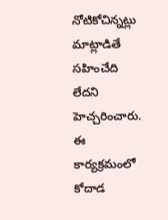నోటికోచిన్నట్లు మాట్లాడితే సహించేది లేదని హెచ్చరించారు. ఈ కార్యక్రమంలో కోదాడ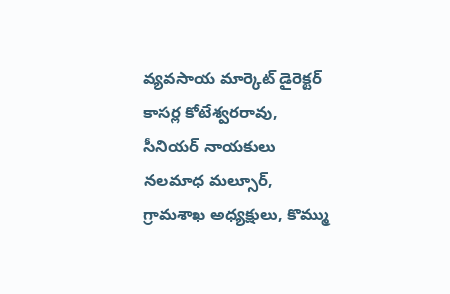వ్యవసాయ మార్కెట్ డైరెక్టర్ కాసర్ల కోటేశ్వరరావు, సీనియర్ నాయకులు నలమాధ మల్సూర్,  గ్రామశాఖ అధ్యక్షులు, కొమ్ము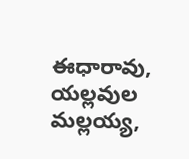ఈధారావు,  యల్లవుల మల్లయ్య,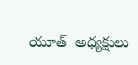యూత్  అధ్యక్షులు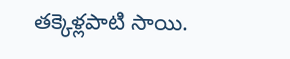తక్కెళ్లపాటి సాయి.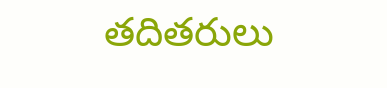తదితరులు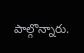పాల్గొన్నారు.